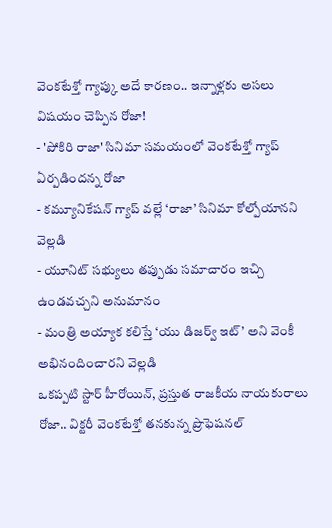వెంకటేశ్తో గ్యాప్కు అదే కారణం.. ఇన్నాళ్లకు అసలు విషయం చెప్పిన రోజా!
- 'పోకిరి రాజా' సినిమా సమయంలో వెంకటేశ్తో గ్యాప్ ఏర్పడిందన్న రోజా
- కమ్యూనికేషన్ గ్యాప్ వల్లే ‘రాజా’ సినిమా కోల్పోయానని వెల్లడి
- యూనిట్ సభ్యులు తప్పుడు సమాచారం ఇచ్చి ఉండవచ్చని అనుమానం
- మంత్రి అయ్యాక కలిస్తే ‘యు డిజర్వ్ ఇట్’ అని వెంకీ అభినందించారని వెల్లడి
ఒకప్పటి స్టార్ హీరోయిన్, ప్రస్తుత రాజకీయ నాయకురాలు రోజా.. విక్టరీ వెంకటేశ్తో తనకున్న ప్రొఫెషనల్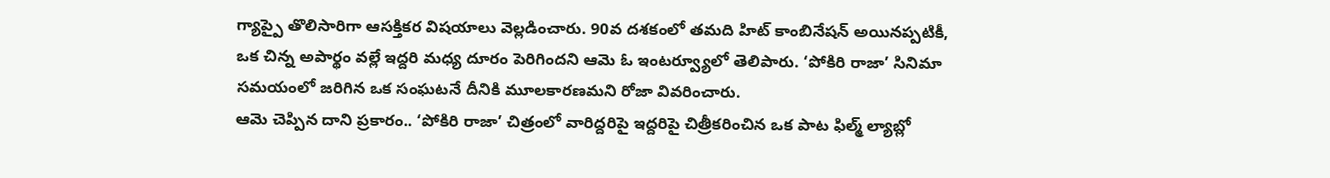గ్యాప్పై తొలిసారిగా ఆసక్తికర విషయాలు వెల్లడించారు. 90వ దశకంలో తమది హిట్ కాంబినేషన్ అయినప్పటికీ, ఒక చిన్న అపార్థం వల్లే ఇద్దరి మధ్య దూరం పెరిగిందని ఆమె ఓ ఇంటర్వ్యూలో తెలిపారు. ‘పోకిరి రాజా’ సినిమా సమయంలో జరిగిన ఒక సంఘటనే దీనికి మూలకారణమని రోజా వివరించారు.
ఆమె చెప్పిన దాని ప్రకారం.. ‘పోకిరి రాజా’ చిత్రంలో వారిద్దరిపై ఇద్దరిపై చిత్రీకరించిన ఒక పాట ఫిల్మ్ ల్యాబ్లో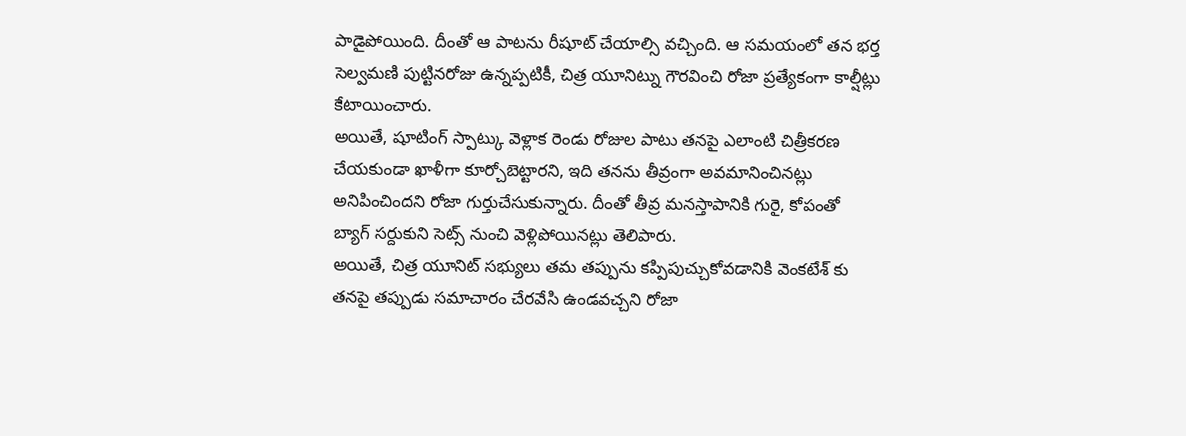పాడైపోయింది. దీంతో ఆ పాటను రీషూట్ చేయాల్సి వచ్చింది. ఆ సమయంలో తన భర్త సెల్వమణి పుట్టినరోజు ఉన్నప్పటికీ, చిత్ర యూనిట్ను గౌరవించి రోజా ప్రత్యేకంగా కాల్షీట్లు కేటాయించారు.
అయితే, షూటింగ్ స్పాట్కు వెళ్లాక రెండు రోజుల పాటు తనపై ఎలాంటి చిత్రీకరణ చేయకుండా ఖాళీగా కూర్చోబెట్టారని, ఇది తనను తీవ్రంగా అవమానించినట్లు అనిపించిందని రోజా గుర్తుచేసుకున్నారు. దీంతో తీవ్ర మనస్తాపానికి గురై, కోపంతో బ్యాగ్ సర్దుకుని సెట్స్ నుంచి వెళ్లిపోయినట్లు తెలిపారు.
అయితే, చిత్ర యూనిట్ సభ్యులు తమ తప్పును కప్పిపుచ్చుకోవడానికి వెంకటేశ్ కు తనపై తప్పుడు సమాచారం చేరవేసి ఉండవచ్చని రోజా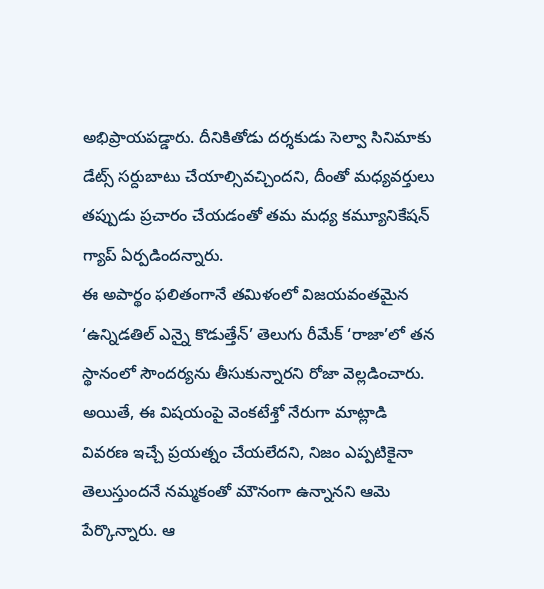అభిప్రాయపడ్డారు. దీనికితోడు దర్శకుడు సెల్వా సినిమాకు డేట్స్ సర్దుబాటు చేయాల్సివచ్చిందని, దీంతో మధ్యవర్తులు తప్పుడు ప్రచారం చేయడంతో తమ మధ్య కమ్యూనికేషన్ గ్యాప్ ఏర్పడిందన్నారు.
ఈ అపార్థం ఫలితంగానే తమిళంలో విజయవంతమైన ‘ఉన్నిడతిల్ ఎన్నై కొడుత్తేన్’ తెలుగు రీమేక్ ‘రాజా’లో తన స్థానంలో సౌందర్యను తీసుకున్నారని రోజా వెల్లడించారు.
అయితే, ఈ విషయంపై వెంకటేశ్తో నేరుగా మాట్లాడి వివరణ ఇచ్చే ప్రయత్నం చేయలేదని, నిజం ఎప్పటికైనా తెలుస్తుందనే నమ్మకంతో మౌనంగా ఉన్నానని ఆమె పేర్కొన్నారు. ఆ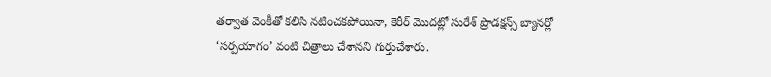తర్వాత వెంకీతో కలిసి నటించకపోయినా, కెరీర్ మొదట్లో సురేశ్ ప్రొడక్షన్స్ బ్యానర్లో ‘సర్పయాగం’ వంటి చిత్రాలు చేశానని గుర్తుచేశారు.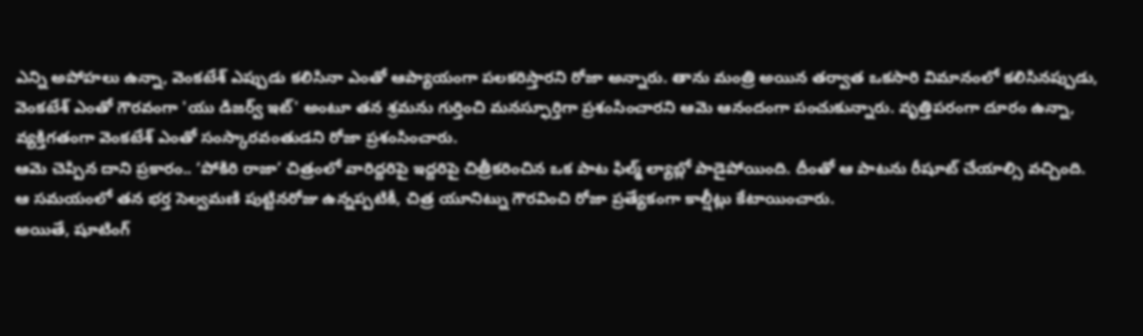ఎన్ని అపోహలు ఉన్నా, వెంకటేశ్ ఎప్పుడు కలిసినా ఎంతో ఆప్యాయంగా పలకరిస్తారని రోజా అన్నారు. తాను మంత్రి అయిన తర్వాత ఒకసారి విమానంలో కలిసినప్పుడు, వెంకటేశ్ ఎంతో గౌరవంగా 'యు డిజర్వ్ ఇట్' అంటూ తన శ్రమను గుర్తించి మనస్ఫూర్తిగా ప్రశంసించారని ఆమె ఆనందంగా పంచుకున్నారు. వృత్తిపరంగా దూరం ఉన్నా, వ్యక్తిగతంగా వెంకటేశ్ ఎంతో సంస్కారవంతుడని రోజా ప్రశంసించారు.
ఆమె చెప్పిన దాని ప్రకారం.. ‘పోకిరి రాజా’ చిత్రంలో వారిద్దరిపై ఇద్దరిపై చిత్రీకరించిన ఒక పాట ఫిల్మ్ ల్యాబ్లో పాడైపోయింది. దీంతో ఆ పాటను రీషూట్ చేయాల్సి వచ్చింది. ఆ సమయంలో తన భర్త సెల్వమణి పుట్టినరోజు ఉన్నప్పటికీ, చిత్ర యూనిట్ను గౌరవించి రోజా ప్రత్యేకంగా కాల్షీట్లు కేటాయించారు.
అయితే, షూటింగ్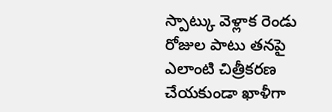స్పాట్కు వెళ్లాక రెండు రోజుల పాటు తనపై ఎలాంటి చిత్రీకరణ చేయకుండా ఖాళీగా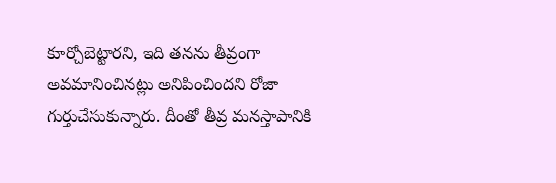కూర్చోబెట్టారని, ఇది తనను తీవ్రంగా అవమానించినట్లు అనిపించిందని రోజా గుర్తుచేసుకున్నారు. దీంతో తీవ్ర మనస్తాపానికి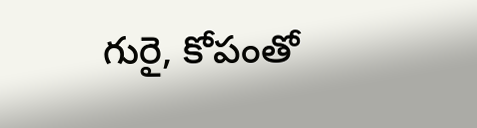గురై, కోపంతో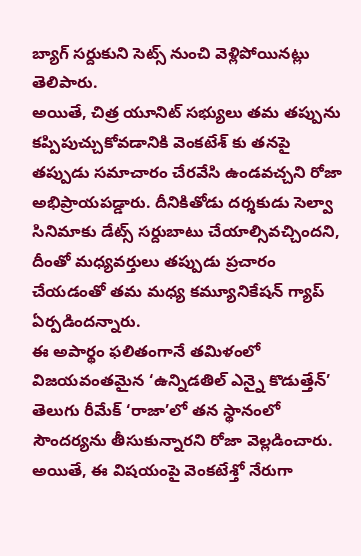బ్యాగ్ సర్దుకుని సెట్స్ నుంచి వెళ్లిపోయినట్లు తెలిపారు.
అయితే, చిత్ర యూనిట్ సభ్యులు తమ తప్పును కప్పిపుచ్చుకోవడానికి వెంకటేశ్ కు తనపై తప్పుడు సమాచారం చేరవేసి ఉండవచ్చని రోజా అభిప్రాయపడ్డారు. దీనికితోడు దర్శకుడు సెల్వా సినిమాకు డేట్స్ సర్దుబాటు చేయాల్సివచ్చిందని, దీంతో మధ్యవర్తులు తప్పుడు ప్రచారం చేయడంతో తమ మధ్య కమ్యూనికేషన్ గ్యాప్ ఏర్పడిందన్నారు.
ఈ అపార్థం ఫలితంగానే తమిళంలో విజయవంతమైన ‘ఉన్నిడతిల్ ఎన్నై కొడుత్తేన్’ తెలుగు రీమేక్ ‘రాజా’లో తన స్థానంలో సౌందర్యను తీసుకున్నారని రోజా వెల్లడించారు.
అయితే, ఈ విషయంపై వెంకటేశ్తో నేరుగా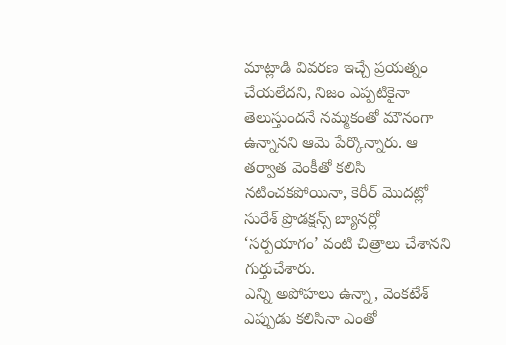మాట్లాడి వివరణ ఇచ్చే ప్రయత్నం చేయలేదని, నిజం ఎప్పటికైనా తెలుస్తుందనే నమ్మకంతో మౌనంగా ఉన్నానని ఆమె పేర్కొన్నారు. ఆ తర్వాత వెంకీతో కలిసి నటించకపోయినా, కెరీర్ మొదట్లో సురేశ్ ప్రొడక్షన్స్ బ్యానర్లో ‘సర్పయాగం’ వంటి చిత్రాలు చేశానని గుర్తుచేశారు.
ఎన్ని అపోహలు ఉన్నా, వెంకటేశ్ ఎప్పుడు కలిసినా ఎంతో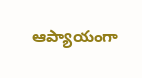ఆప్యాయంగా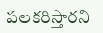పలకరిస్తారని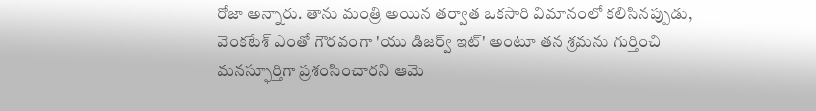రోజా అన్నారు. తాను మంత్రి అయిన తర్వాత ఒకసారి విమానంలో కలిసినప్పుడు, వెంకటేశ్ ఎంతో గౌరవంగా 'యు డిజర్వ్ ఇట్' అంటూ తన శ్రమను గుర్తించి మనస్ఫూర్తిగా ప్రశంసించారని ఆమె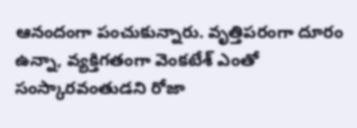ఆనందంగా పంచుకున్నారు. వృత్తిపరంగా దూరం ఉన్నా, వ్యక్తిగతంగా వెంకటేశ్ ఎంతో సంస్కారవంతుడని రోజా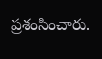ప్రశంసించారు.